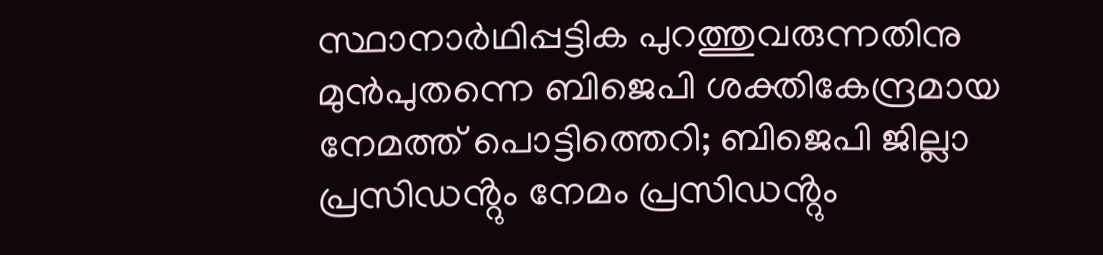സ്ഥാനാർഥിപ്പട്ടിക പുറത്തുവരുന്നതിനു മുൻപുതന്നെ ബിജെപി ശക്തികേന്ദ്രമായ നേമത്ത് പൊട്ടിത്തെറി; ബിജെപി ജില്ലാ പ്രസിഡൻ്റും നേമം പ്രസിഡൻ്റും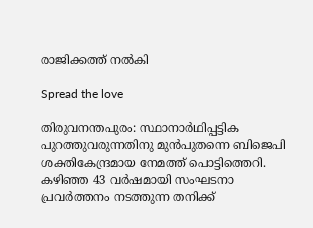രാജിക്കത്ത് നൽകി

Spread the love

തിരുവനന്തപുരം: സ്ഥാനാർഥിപ്പട്ടിക പുറത്തുവരുന്നതിനു മുൻപുതന്നെ ബിജെപി ശക്തികേന്ദ്രമായ നേമത്ത് പൊട്ടിത്തെറി. കഴിഞ്ഞ 43 വർഷമായി സംഘടനാ പ്രവർത്തനം നടത്തുന്ന തനിക്ക്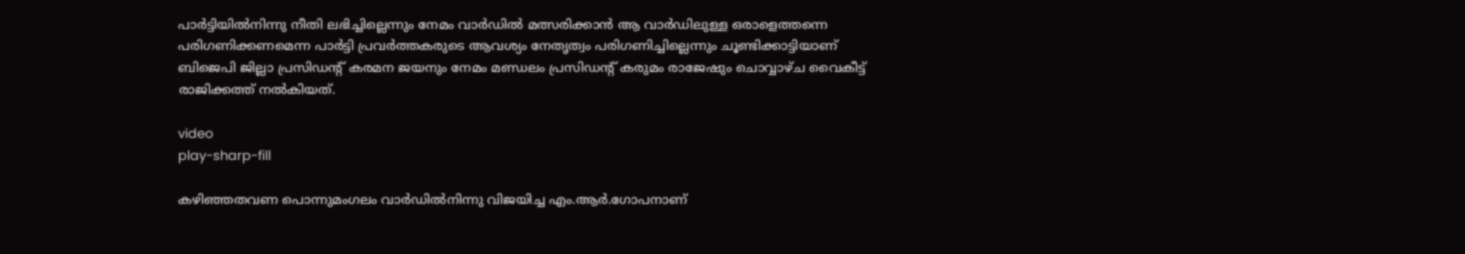പാർട്ടിയിൽനിന്നു നീതി ലഭിച്ചില്ലെന്നും നേമം വാർഡിൽ മത്സരിക്കാൻ ആ വാർഡിലുള്ള ഒരാളെത്തന്നെ പരിഗണിക്കണമെന്ന പാർട്ടി പ്രവർത്തകരുടെ ആവശ്യം നേതൃത്വം പരിഗണിച്ചില്ലെന്നും ചൂണ്ടിക്കാട്ടിയാണ് ബിജെപി ജില്ലാ പ്രസിഡന്റ് കരമന ജയനും നേമം മണ്ഡലം പ്രസിഡന്റ് കരുമം രാജേഷും ചൊവ്വാഴ്ച വൈകീട്ട് രാജിക്കത്ത് നൽകിയത്.

video
play-sharp-fill

കഴിഞ്ഞതവണ പൊന്നുമംഗലം വാർഡിൽനിന്നു വിജയിച്ച എം.ആർ.ഗോപനാണ്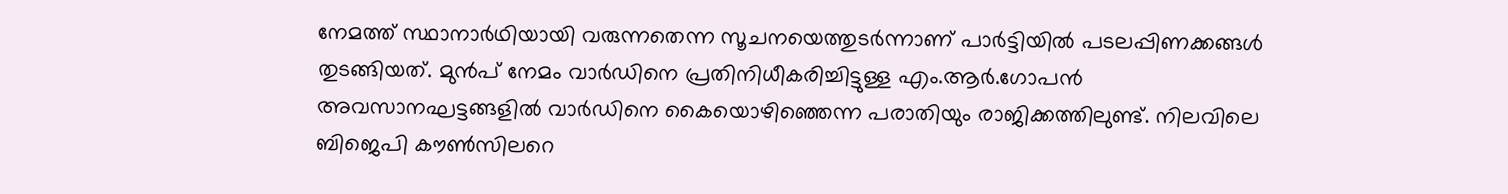നേമത്ത് സ്ഥാനാർഥിയായി വരുന്നതെന്ന സൂചനയെത്തുടർന്നാണ് പാർട്ടിയിൽ പടലപ്പിണക്കങ്ങൾ തുടങ്ങിയത്. മുൻപ്‌ നേമം വാർഡിനെ പ്രതിനിധീകരിച്ചിട്ടുള്ള എം.ആർ.ഗോപൻ അവസാനഘട്ടങ്ങളിൽ വാർഡിനെ കൈയൊഴിഞ്ഞെന്ന പരാതിയും രാജിക്കത്തിലുണ്ട്. നിലവിലെ ബിജെപി കൗൺസിലറെ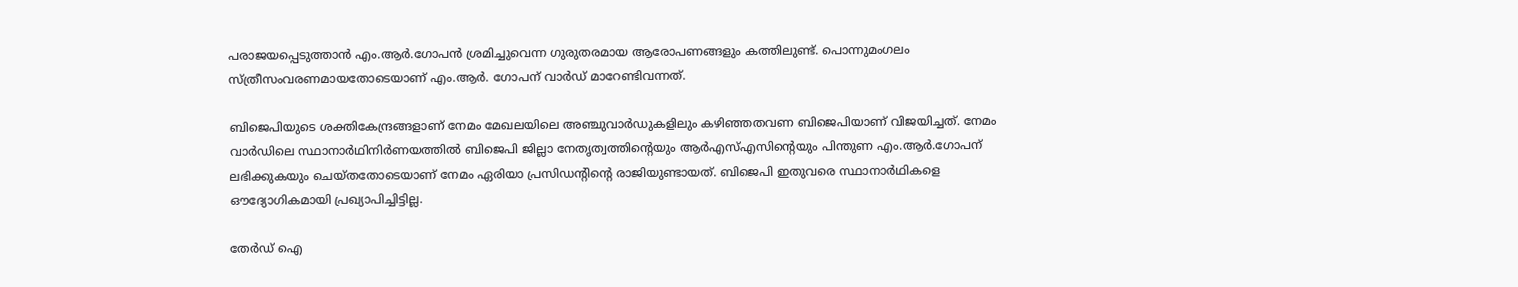പരാജയപ്പെടുത്താൻ എം.ആർ.ഗോപൻ ശ്രമിച്ചുവെന്ന ഗുരുതരമായ ആരോപണങ്ങളും കത്തിലുണ്ട്. പൊന്നുമംഗലം സ്ത്രീസംവരണമായതോടെയാണ് എം.ആർ. ഗോപന്‌ വാർഡ് മാറേണ്ടിവന്നത്.

ബിജെപിയുടെ ശക്തികേന്ദ്രങ്ങളാണ് നേമം മേഖലയിലെ അഞ്ചുവാർഡുകളിലും കഴിഞ്ഞതവണ ബിജെപിയാണ് വിജയിച്ചത്. നേമം വാർഡിലെ സ്ഥാനാർഥിനിർണയത്തിൽ ബിജെപി ജില്ലാ നേതൃത്വത്തിന്റെയും ആർഎസ്എസിന്റെയും പിന്തുണ എം.ആർ.ഗോപന് ലഭിക്കുകയും ചെയ്തതോടെയാണ് നേമം ഏരിയാ പ്രസിഡന്റിന്റെ രാജിയുണ്ടായത്. ബിജെപി ഇതുവരെ സ്ഥാനാർഥികളെ ഔദ്യോഗികമായി പ്രഖ്യാപിച്ചിട്ടില്ല.

തേർഡ് ഐ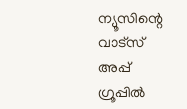ന്യൂസിന്റെ വാട്സ് അപ്പ് ഗ്രൂപ്പിൽ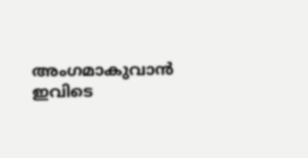അംഗമാകുവാൻ ഇവിടെ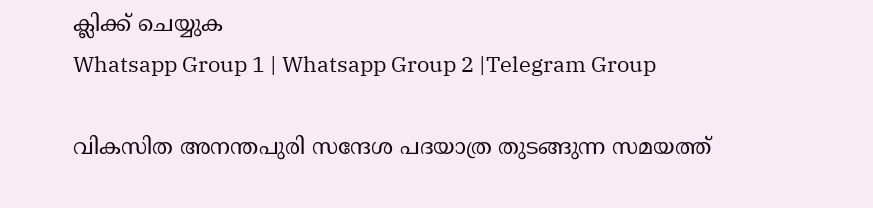ക്ലിക്ക് ചെയ്യുക
Whatsapp Group 1 | Whatsapp Group 2 |Telegram Group

വികസിത അനന്തപുരി സന്ദേശ പദയാത്ര തുടങ്ങുന്ന സമയത്ത്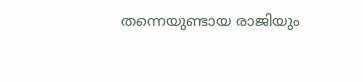തന്നെയുണ്ടായ രാജിയും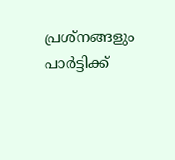പ്രശ്നങ്ങളും പാർട്ടിക്ക്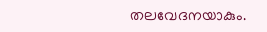തലവേദനയാകും.